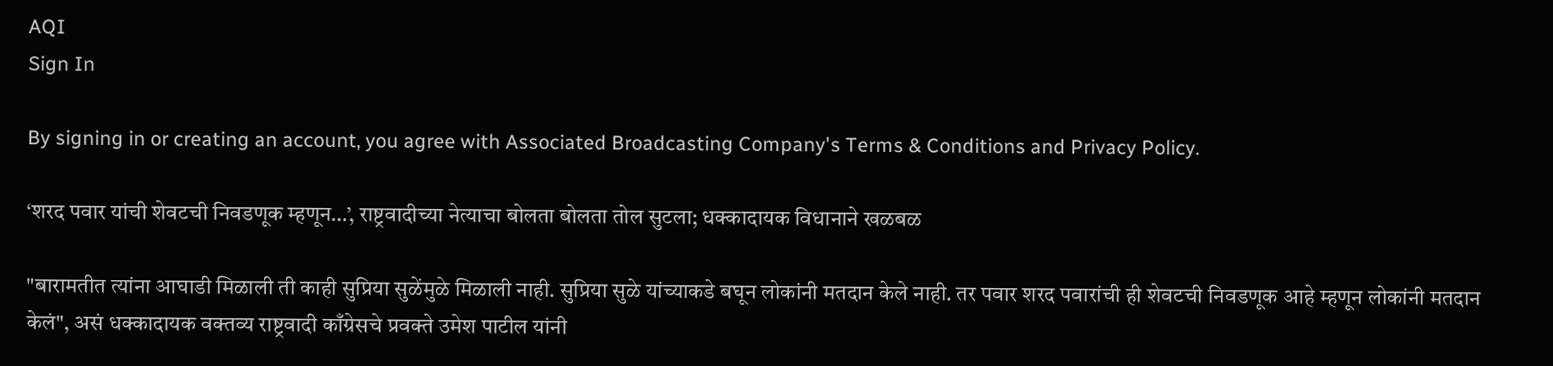AQI
Sign In

By signing in or creating an account, you agree with Associated Broadcasting Company's Terms & Conditions and Privacy Policy.

‘शरद पवार यांची शेवटची निवडणूक म्हणून…’, राष्ट्रवादीच्या नेत्याचा बोलता बोलता तोल सुटला; धक्कादायक विधानाने खळबळ

"बारामतीत त्यांना आघाडी मिळाली ती काही सुप्रिया सुळेंमुळे मिळाली नाही. सुप्रिया सुळे यांच्याकडे बघून लोकांनी मतदान केले नाही. तर पवार शरद पवारांची ही शेवटची निवडणूक आहे म्हणून लोकांनी मतदान केलं", असं धक्कादायक वक्तव्य राष्ट्रवादी काँग्रेसचे प्रवक्ते उमेश पाटील यांनी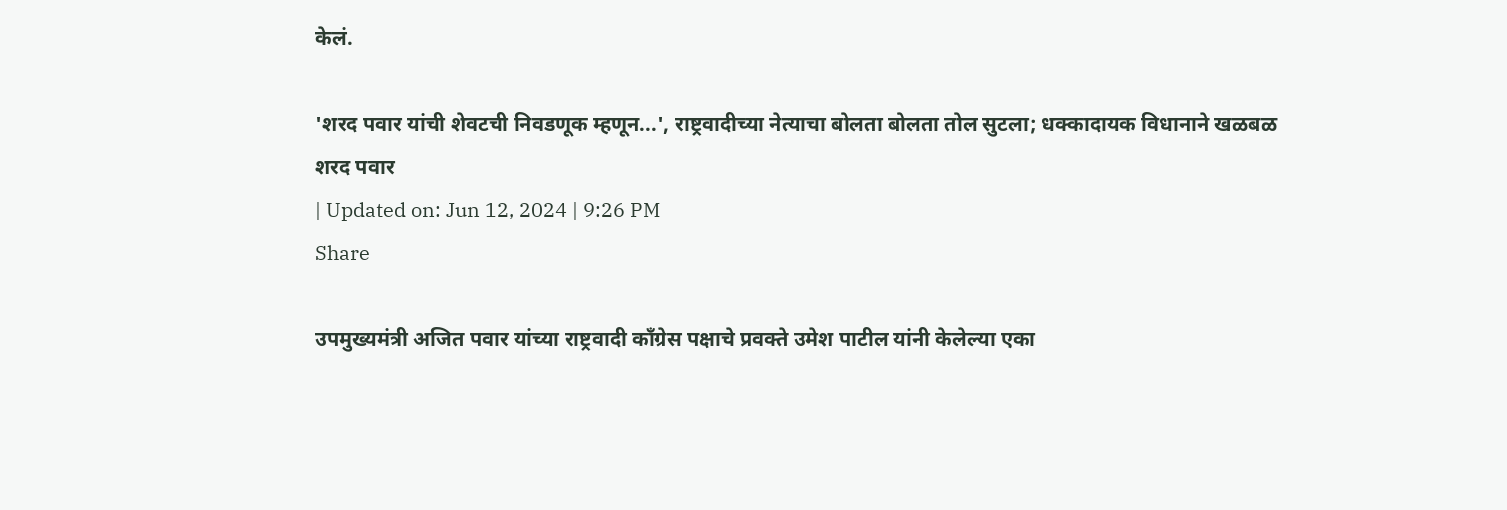केलं.

'शरद पवार यांची शेवटची निवडणूक म्हणून...', राष्ट्रवादीच्या नेत्याचा बोलता बोलता तोल सुटला; धक्कादायक विधानाने खळबळ
शरद पवार
| Updated on: Jun 12, 2024 | 9:26 PM
Share

उपमुख्यमंत्री अजित पवार यांच्या राष्ट्रवादी काँग्रेस पक्षाचे प्रवक्ते उमेश पाटील यांनी केलेल्या एका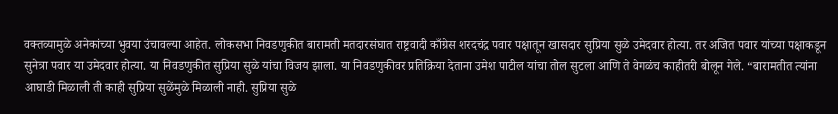वक्तव्यामुळे अनेकांच्या भुवया उंचावल्या आहेत. लोकसभा निवडणुकीत बारामती मतदारसंघात राष्ट्रवादी काँग्रेस शरदचंद्र पवार पक्षातून खासदार सुप्रिया सुळे उमेदवार होत्या. तर अजित पवार यांच्या पक्षाकडून सुनेत्रा पवार या उमेदवार होत्या. या निवडणुकीत सुप्रिया सुळे यांचा विजय झाला. या निवडणुकीवर प्रतिक्रिया देताना उमेश पाटील यांचा तोल सुटला आणि ते वेगळंच काहीतरी बोलून गेले. “बारामतीत त्यांना आघाडी मिळाली ती काही सुप्रिया सुळेंमुळे मिळाली नाही. सुप्रिया सुळे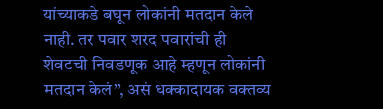यांच्याकडे बघून लोकांनी मतदान केले नाही. तर पवार शरद पवारांची ही शेवटची निवडणूक आहे म्हणून लोकांनी मतदान केलं”, असं धक्कादायक वक्तव्य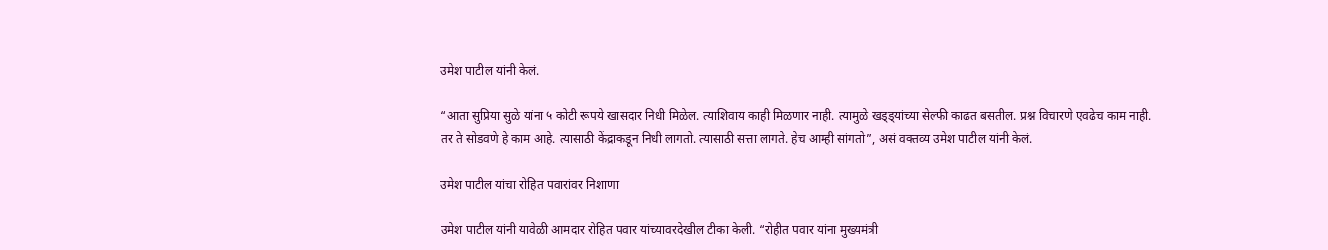उमेश पाटील यांनी केलं.

“आता सुप्रिया सुळे यांना ५ कोटी रूपये खासदार निधी मिळेल. त्याशिवाय काही मिळणार नाही. त्यामुळे खड्ड्यांच्या सेल्फी काढत बसतील. प्रश्न विचारणे एवढेच काम नाही. तर ते सोडवणे हे काम आहे. त्यासाठी केंद्राकडून निधी लागतो. त्यासाठी सत्ता लागते. हेच आम्ही सांगतो”, असं वक्तव्य उमेश पाटील यांनी केलं.

उमेश पाटील यांचा रोहित पवारांवर निशाणा

उमेश पाटील यांनी यावेळी आमदार रोहित पवार यांच्यावरदेखील टीका केली. “रोहीत पवार यांना मुख्यमंत्री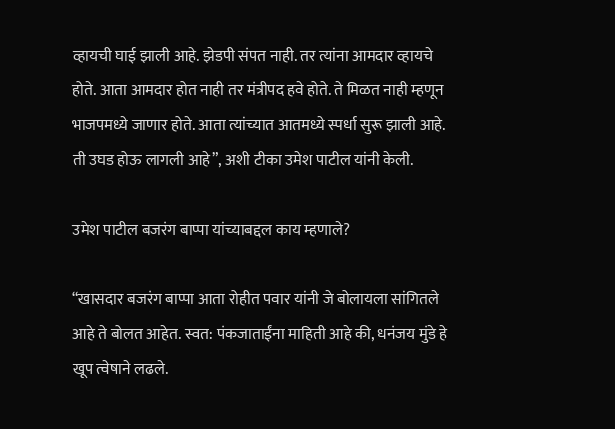व्हायची घाई झाली आहे. झेडपी संपत नाही. तर त्यांना आमदार व्हायचे होते. आता आमदार होत नाही तर मंत्रीपद हवे होते. ते मिळत नाही म्हणून भाजपमध्ये जाणार होते. आता त्यांच्यात आतमध्ये स्पर्धा सुरू झाली आहे. ती उघड होऊ लागली आहे”, अशी टीका उमेश पाटील यांनी केली.

उमेश पाटील बजरंग बाप्पा यांच्याबद्दल काय म्हणाले?

“खासदार बजरंग बाप्पा आता रोहीत पवार यांनी जे बोलायला सांगितले आहे ते बोलत आहेत. स्वत: पंकजाताईंना माहिती आहे की, धनंजय मुंडे हे खूप त्वेषाने लढले.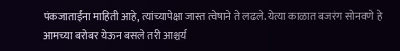पंकजाताईंना माहिती आहे, त्यांच्यापेक्षा जास्त त्वेषाने ते लढले. येत्या काळात बजरंग सोनवणे हे आमच्या बरोबर येऊन बसले तरी आश्चर्य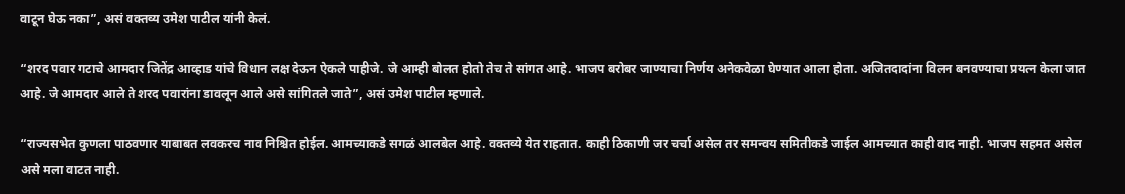वाटून घेऊ नका”, असं वक्तव्य उमेश पाटील यांनी केलं.

“शरद पवार गटाचे आमदार जितेंद्र आव्हाड यांचे विधान लक्ष देऊन ऐकले पाहीजे. जे आम्ही बोलत होतो तेच ते सांगत आहे. भाजप बरोबर जाण्याचा निर्णय अनेकवेळा घेण्यात आला होता. अजितदादांना विलन बनवण्याचा प्रयत्न केला जात आहे. जे आमदार आले ते शरद पवारांना डावलून आले असे सांगितले जाते”, असं उमेश पाटील म्हणाले.

“राज्यसभेत कुणला पाठवणार याबाबत लवकरच नाव निश्चित होईल. आमच्याकडे सगळं आलबेल आहे. वक्तव्ये येत राहतात. काही ठिकाणी जर चर्चा असेल तर समन्वय समितीकडे जाईल आमच्यात काही वाद नाही. भाजप सहमत असेल असे मला वाटत नाही.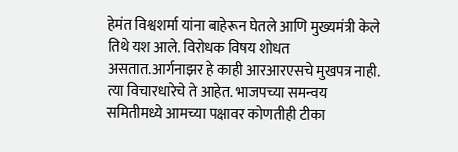हेमंत विश्वशर्मा यांना बाहेरून घेतले आणि मुख्यमंत्री केले तिथे यश आले. विरोधक विषय शोधत असतात.आर्गनाझर हे काही आरआरएसचे मुखपत्र नाही. त्या विचारधारेचे ते आहेत. भाजपच्या समन्वय समितीमध्ये आमच्या पक्षावर कोणतीही टीका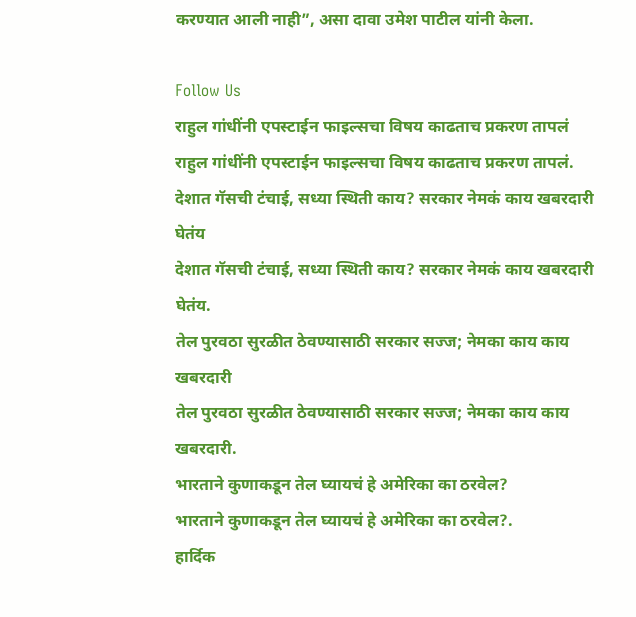करण्यात आली नाही”, असा दावा उमेश पाटील यांनी केला.

Follow Us
राहुल गांधींनी एपस्टाईन फाइल्सचा विषय काढताच प्रकरण तापलं
राहुल गांधींनी एपस्टाईन फाइल्सचा विषय काढताच प्रकरण तापलं.
देशात गॅसची टंचाई, सध्या स्थिती काय? सरकार नेमकं काय खबरदारी घेतंय
देशात गॅसची टंचाई, सध्या स्थिती काय? सरकार नेमकं काय खबरदारी घेतंय.
तेल पुरवठा सुरळीत ठेवण्यासाठी सरकार सज्ज; नेमका काय काय खबरदारी
तेल पुरवठा सुरळीत ठेवण्यासाठी सरकार सज्ज; नेमका काय काय खबरदारी.
भारताने कुणाकडून तेल घ्यायचं हे अमेरिका का ठरवेल?
भारताने कुणाकडून तेल घ्यायचं हे अमेरिका का ठरवेल?.
हार्दिक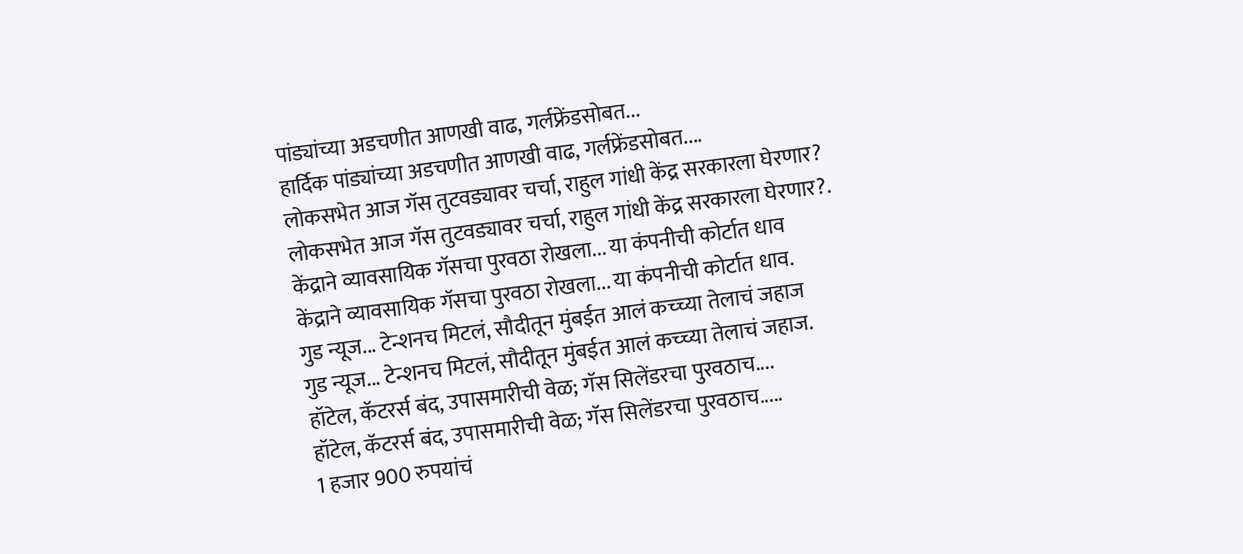पांड्यांच्या अडचणीत आणखी वाढ, गर्लफ्रेंडसोबत...
हार्दिक पांड्यांच्या अडचणीत आणखी वाढ, गर्लफ्रेंडसोबत....
लोकसभेत आज गॅस तुटवड्यावर चर्चा, राहुल गांधी केंद्र सरकारला घेरणार?
लोकसभेत आज गॅस तुटवड्यावर चर्चा, राहुल गांधी केंद्र सरकारला घेरणार?.
केंद्राने व्यावसायिक गॅसचा पुरवठा रोखला... या कंपनीची कोर्टात धाव
केंद्राने व्यावसायिक गॅसचा पुरवठा रोखला... या कंपनीची कोर्टात धाव.
गुड न्यूज... टेन्शनच मिटलं, सौदीतून मुंबईत आलं कच्च्या तेलाचं जहाज
गुड न्यूज... टेन्शनच मिटलं, सौदीतून मुंबईत आलं कच्च्या तेलाचं जहाज.
हॉटेल, कॅटरर्स बंद, उपासमारीची वेळ; गॅस सिलेंडरचा पुरवठाच....
हॉटेल, कॅटरर्स बंद, उपासमारीची वेळ; गॅस सिलेंडरचा पुरवठाच.....
1 हजार 900 रुपयांचं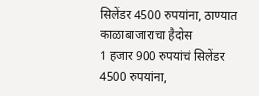सिलेंडर 4500 रुपयांना, ठाण्यात काळाबाजाराचा हैदोस
1 हजार 900 रुपयांचं सिलेंडर 4500 रुपयांना,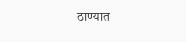ठाण्यात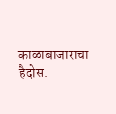काळाबाजाराचा हैदोस.